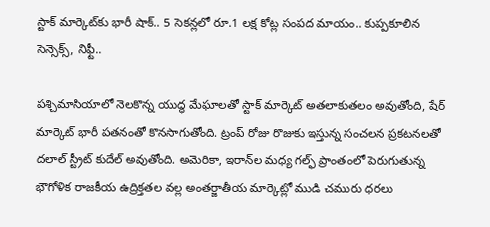స్టాక్ మార్కెట్‌కు భారీ షాక్.. 5 సెకన్లలో రూ.1 లక్ష కోట్ల సంపద మాయం.. కుప్పకూలిన సెన్సెక్స్, నిఫ్టీ..

పశ్చిమాసియాలో నెలకొన్న యుద్ధ మేఘాలతో స్టాక్ మార్కెట్ అతలాకుతలం అవుతోంది, షేర్ మార్కెట్ భారీ పతనంతో కొనసాగుతోంది. ట్రంప్ రోజు రొజుకు ఇస్తున్న సంచలన ప్రకటనలతో దలాల్ స్ట్రీట్ కుదేల్ అవుతోంది. అమెరికా, ఇరాన్‌ల మధ్య గల్ఫ్ ప్రాంతంలో పెరుగుతున్న భౌగోళిక రాజకీయ ఉద్రిక్తతల వల్ల అంతర్జాతీయ మార్కెట్లో ముడి చమురు ధరలు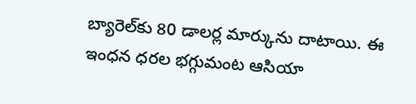బ్యారెల్‌కు 80 డాలర్ల మార్కును దాటాయి. ఈ ఇంధన ధరల భగ్గుమంట ఆసియా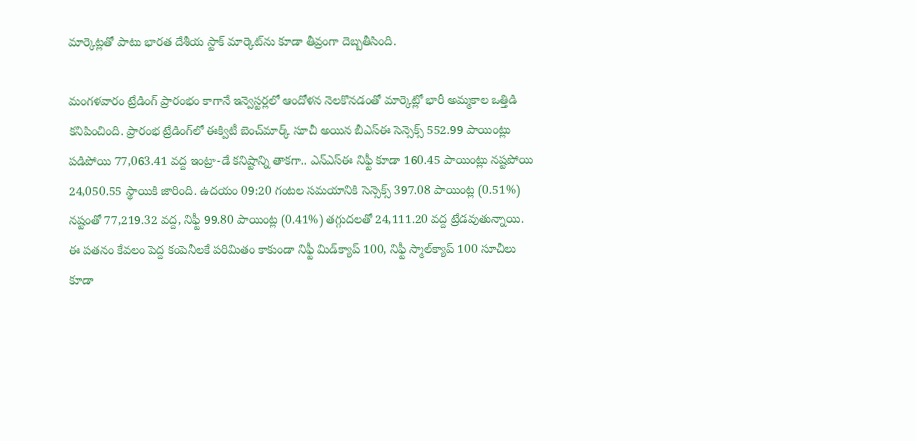మార్కెట్లతో పాటు భారత దేశీయ స్టాక్ మార్కెట్‌ను కూడా తీవ్రంగా దెబ్బతీసింది.

మంగళవారం ట్రేడింగ్ ప్రారంభం కాగానే ఇన్వెస్టర్లలో ఆందోళన నెలకొనడంతో మార్కెట్లో భారీ అమ్మకాల ఒత్తిడి కనిపించింది. ప్రారంభ ట్రేడింగ్‌లో ఈక్విటీ బెంచ్‌మార్క్ సూచీ అయిన బీఎస్ఈ సెన్సెక్స్ 552.99 పాయింట్లు పడిపోయి 77,063.41 వద్ద ఇంట్రా-డే కనిష్టాన్ని తాకగా.. ఎన్‌ఎస్ఈ నిఫ్టీ కూడా 160.45 పాయింట్లు నష్టపోయి 24,050.55 స్థాయికి జారింది. ఉదయం 09:20 గంటల సమయానికి సెన్సెక్స్ 397.08 పాయింట్ల (0.51%) నష్టంతో 77,219.32 వద్ద, నిఫ్టీ 99.80 పాయింట్ల (0.41%) తగ్గుదలతో 24,111.20 వద్ద ట్రేడవుతున్నాయి. ఈ పతనం కేవలం పెద్ద కంపెనీలకే పరిమితం కాకుండా నిఫ్టీ మిడ్‌క్యాప్ 100, నిఫ్టీ స్మాల్‌క్యాప్ 100 సూచీలు కూడా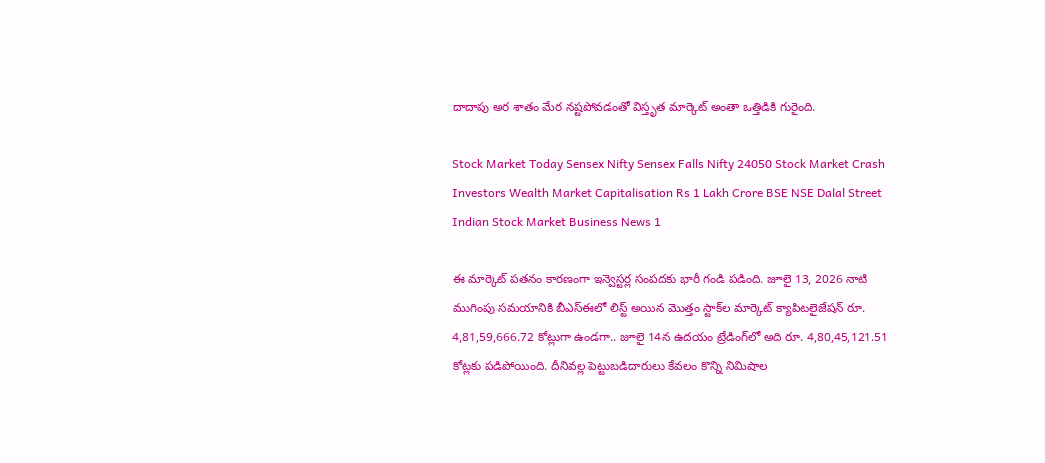దాదాపు అర శాతం మేర నష్టపోవడంతో విస్తృత మార్కెట్ అంతా ఒత్తిడికి గురైంది.

Stock Market Today Sensex Nifty Sensex Falls Nifty 24050 Stock Market Crash Investors Wealth Market Capitalisation Rs 1 Lakh Crore BSE NSE Dalal Street Indian Stock Market Business News 1

ఈ మార్కెట్ పతనం కారణంగా ఇన్వెస్టర్ల సంపదకు భారీ గండి పడింది. జూలై 13, 2026 నాటి ముగింపు సమయానికి బీఎస్ఈలో లిస్ట్ అయిన మొత్తం స్టాక్‌ల మార్కెట్ క్యాపిటలైజేషన్ రూ. 4,81,59,666.72 కోట్లుగా ఉండగా.. జూలై 14న ఉదయం ట్రేడింగ్‌లో అది రూ. 4,80,45,121.51 కోట్లకు పడిపోయింది. దీనివల్ల పెట్టుబడిదారులు కేవలం కొన్ని నిమిషాల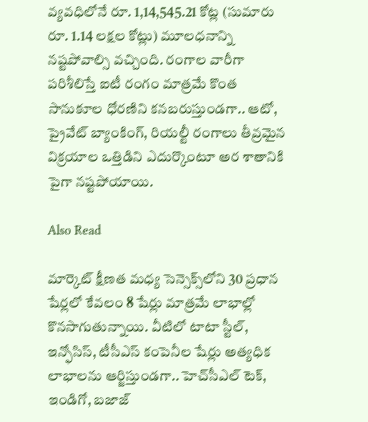వ్యవధిలోనే రూ. 1,14,545.21 కోట్ల (సుమారు రూ. 1.14 లక్షల కోట్లు) మూలధనాన్ని నష్టపోవాల్సి వచ్చింది. రంగాల వారీగా పరిశీలిస్తే ఐటీ రంగం మాత్రమే కొంత సానుకూల ధోరణిని కనబరుస్తుండగా.. ఆటో, ప్రైవేట్ బ్యాంకింగ్, రియల్టీ రంగాలు తీవ్రమైన విక్రయాల ఒత్తిడిని ఎదుర్కొంటూ అర శాతానికి పైగా నష్టపోయాయి.

Also Read

మార్కెట్ క్షీణత మధ్య సెన్సెక్స్‌లోని 30 ప్రధాన షేర్లలో కేవలం 8 షేర్లు మాత్రమే లాభాల్లో కొనసాగుతున్నాయి. వీటిలో టాటా స్టీల్, ఇన్ఫోసిస్, టీసీఎస్ కంపెనీల షేర్లు అత్యధిక లాభాలను ఆర్జిస్తుండగా.. హెచ్‌సీఎల్ టెక్, ఇండిగో, బజాజ్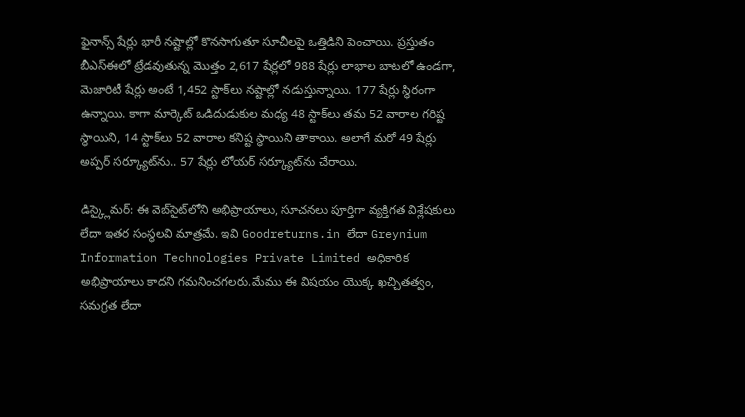ఫైనాన్స్ షేర్లు భారీ నష్టాల్లో కొనసాగుతూ సూచీలపై ఒత్తిడిని పెంచాయి. ప్రస్తుతం బీఎస్ఈలో ట్రేడవుతున్న మొత్తం 2,617 షేర్లలో 988 షేర్లు లాభాల బాటలో ఉండగా, మెజారిటీ షేర్లు అంటే 1,452 స్టాక్‌లు నష్టాల్లో నడుస్తున్నాయి. 177 షేర్లు స్థిరంగా ఉన్నాయి. కాగా మార్కెట్ ఒడిదుడుకుల మధ్య 48 స్టాక్‌లు తమ 52 వారాల గరిష్ట స్థాయిని, 14 స్టాక్‌లు 52 వారాల కనిష్ట స్థాయిని తాకాయి. అలాగే మరో 49 షేర్లు అప్పర్ సర్క్యూట్‌ను.. 57 షేర్లు లోయర్ సర్క్యూట్‌ను చేరాయి.

డిస్క్లైమర్: ఈ వెబ్‌సైట్‌లోని అభిప్రాయాలు, సూచనలు పూర్తిగా వ్యక్తిగత విశ్లేషకులు లేదా ఇతర సంస్థలవి మాత్రమే. ఇవి Goodreturns.in లేదా Greynium Information Technologies Private Limited అధికారిక అభిప్రాయాలు కాదని గమనించగలరు.మేము ఈ విషయం యొక్క ఖచ్చితత్వం, సమగ్రత లేదా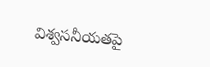విశ్వసనీయతపై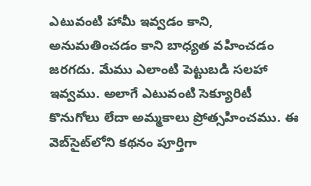ఎటువంటి హామీ ఇవ్వడం కాని, అనుమతించడం కాని బాధ్యత వహించడం జరగదు. మేము ఎలాంటి పెట్టుబడి సలహా ఇవ్వము. అలాగే ఎటువంటి సెక్యూరిటీ కొనుగోలు లేదా అమ్మకాలు ప్రోత్సహించము. ఈ వెబ్‌సైట్‌లోని కథనం పూర్తిగా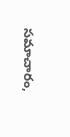సమాచారం,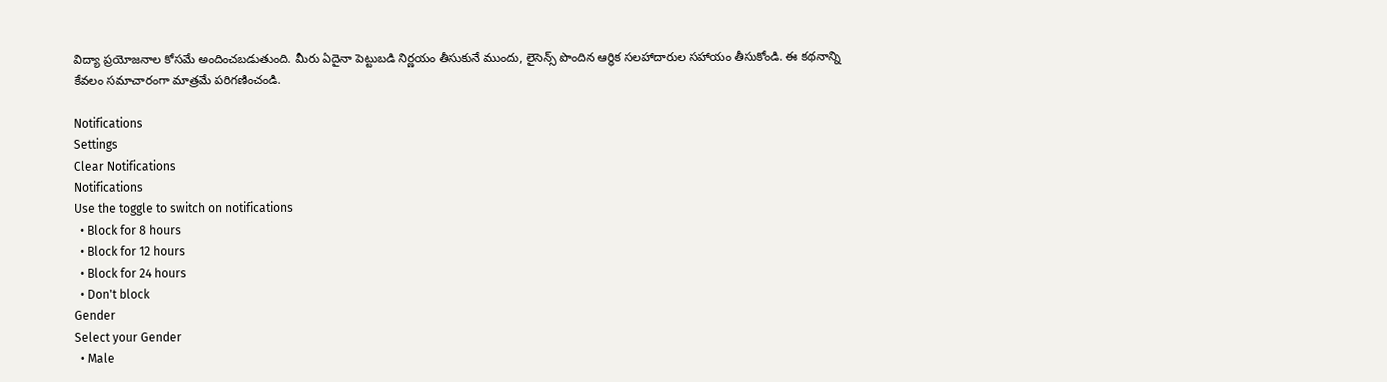విద్యా ప్రయోజనాల కోసమే అందించబడుతుంది. మీరు ఏదైనా పెట్టుబడి నిర్ణయం తీసుకునే ముందు, లైసెన్స్ పొందిన ఆర్థిక సలహాదారుల సహాయం తీసుకోండి. ఈ కథనాన్ని కేవలం సమాచారంగా మాత్రమే పరిగణించండి.

Notifications
Settings
Clear Notifications
Notifications
Use the toggle to switch on notifications
  • Block for 8 hours
  • Block for 12 hours
  • Block for 24 hours
  • Don't block
Gender
Select your Gender
  • Male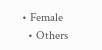• Female
  • Others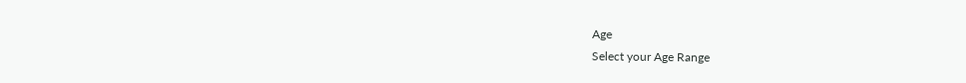Age
Select your Age Range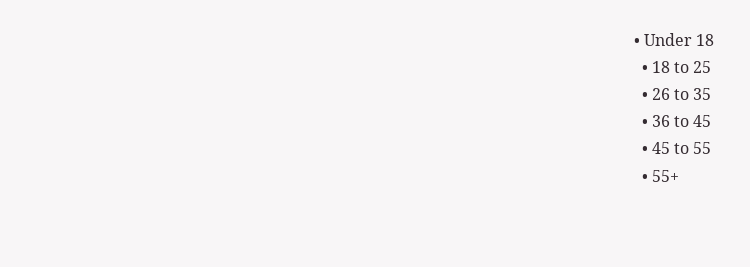• Under 18
  • 18 to 25
  • 26 to 35
  • 36 to 45
  • 45 to 55
  • 55+